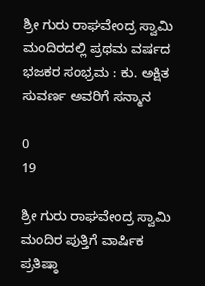ಶ್ರೀ ಗುರು ರಾಘವೇಂದ್ರ ಸ್ವಾಮಿ ಮಂದಿರದಲ್ಲಿ ಪ್ರಥಮ ವರ್ಷದ ಭಜಕರ ಸಂಭ್ರಮ : ಕು. ಅಕ್ಷಿತ ಸುವರ್ಣ ಅವರಿಗೆ ಸನ್ಮಾನ

0
19

ಶ್ರೀ ಗುರು ರಾಘವೇಂದ್ರ ಸ್ವಾಮಿ ಮಂದಿರ ಪುತ್ತಿಗೆ ವಾರ್ಷಿಕ ಪ್ರತಿಷ್ಠಾ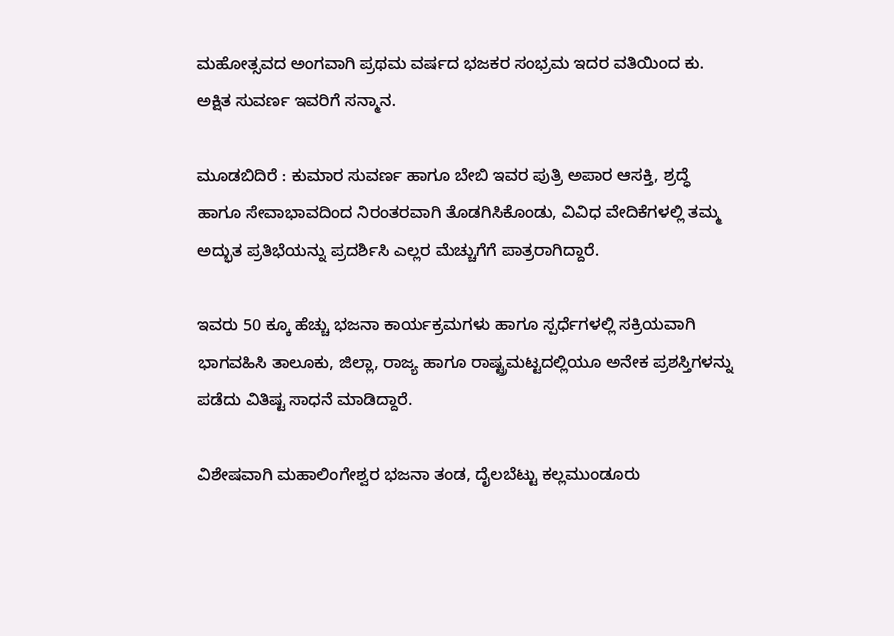ಮಹೋತ್ಸವದ ಅಂಗವಾಗಿ ಪ್ರಥಮ ವರ್ಷದ ಭಜಕರ ಸಂಭ್ರಮ ಇದರ ವತಿಯಿಂದ ಕು. ಅಕ್ಷಿತ ಸುವರ್ಣ ಇವರಿಗೆ ಸನ್ಮಾನ.

ಮೂಡಬಿದಿರೆ : ಕುಮಾರ ಸುವರ್ಣ ಹಾಗೂ ಬೇಬಿ ಇವರ ಪುತ್ರಿ ಅಪಾರ ಆಸಕ್ತಿ, ಶ್ರದ್ಧೆ ಹಾಗೂ ಸೇವಾಭಾವದಿಂದ ನಿರಂತರವಾಗಿ ತೊಡಗಿಸಿಕೊಂಡು, ವಿವಿಧ ವೇದಿಕೆಗಳಲ್ಲಿ ತಮ್ಮ ಅದ್ಭುತ ಪ್ರತಿಭೆಯನ್ನು ಪ್ರದರ್ಶಿಸಿ ಎಲ್ಲರ ಮೆಚ್ಚುಗೆಗೆ ಪಾತ್ರರಾಗಿದ್ದಾರೆ.

ಇವರು 50 ಕ್ಕೂ ಹೆಚ್ಚು ಭಜನಾ ಕಾರ್ಯಕ್ರಮಗಳು ಹಾಗೂ ಸ್ಪರ್ಧೆಗಳಲ್ಲಿ ಸಕ್ರಿಯವಾಗಿ ಭಾಗವಹಿಸಿ ತಾಲೂಕು, ಜಿಲ್ಲಾ, ರಾಜ್ಯ ಹಾಗೂ ರಾಷ್ಟ್ರಮಟ್ಟದಲ್ಲಿಯೂ ಅನೇಕ ಪ್ರಶಸ್ತಿಗಳನ್ನು ಪಡೆದು ವಿತಿಷ್ಟ ಸಾಧನೆ ಮಾಡಿದ್ದಾರೆ.

ವಿಶೇಷವಾಗಿ ಮಹಾಲಿಂಗೇಶ್ವರ ಭಜನಾ ತಂಡ, ದೈಲಬೆಟ್ಟು ಕಲ್ಲಮುಂಡೂರು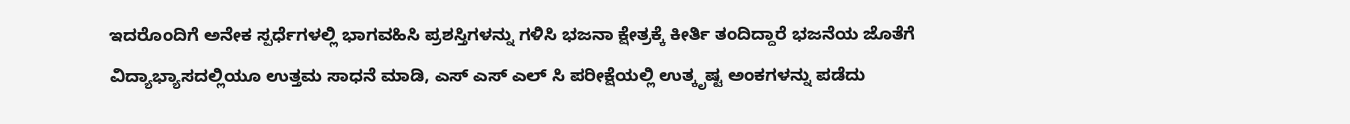ಇದರೊಂದಿಗೆ ಅನೇಕ ಸ್ಪರ್ಧೆಗಳಲ್ಲಿ ಭಾಗವಹಿಸಿ ಪ್ರಶಸ್ತಿಗಳನ್ನು ಗಳಿಸಿ ಭಜನಾ ಕ್ಷೇತ್ರಕ್ಕೆ ಕೀರ್ತಿ ತಂದಿದ್ದಾರೆ ಭಜನೆಯ ಜೊತೆಗೆ ವಿದ್ಯಾಭ್ಯಾಸದಲ್ಲಿಯೂ ಉತ್ತಮ ಸಾಧನೆ ಮಾಡಿ, ಎಸ್ ಎಸ್ ಎಲ್ ಸಿ ಪರೀಕ್ಷೆಯಲ್ಲಿ ಉತ್ಕೃಷ್ಟ ಅಂಕಗಳನ್ನು ಪಡೆದು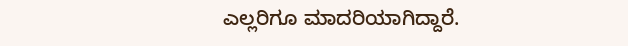ಎಲ್ಲರಿಗೂ ಮಾದರಿಯಾಗಿದ್ದಾರೆ.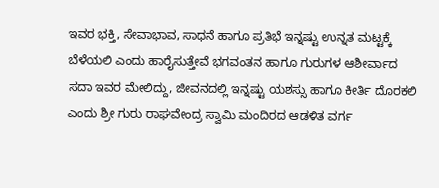ಇವರ ಭಕ್ತಿ, ಸೇವಾಭಾವ, ಸಾಧನೆ ಹಾಗೂ ಪ್ರತಿಭೆ ಇನ್ನಷ್ಟು ಉನ್ನತ ಮಟ್ಟಕ್ಕೆ ಬೆಳೆಯಲಿ ಎಂದು ಹಾರೈಸುತ್ತೇವೆ ಭಗವಂತನ ಹಾಗೂ ಗುರುಗಳ ಆಶೀರ್ವಾದ ಸದಾ ಇವರ ಮೇಲಿದ್ದು, ಜೀವನದಲ್ಲಿ ಇನ್ನಷ್ಟು ಯಶಸ್ಸು ಹಾಗೂ ಕೀರ್ತಿ ದೊರಕಲಿ ಎಂದು ಶ್ರೀ ಗುರು ರಾಘವೇಂದ್ರ ಸ್ವಾಮಿ ಮಂದಿರದ ಆಡಳಿತ ವರ್ಗ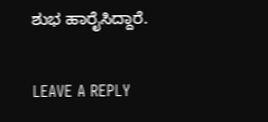ಶುಭ ಹಾರೈಸಿದ್ದಾರೆ.

LEAVE A REPLY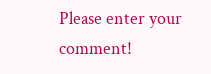Please enter your comment!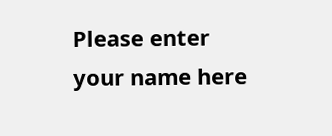Please enter your name here